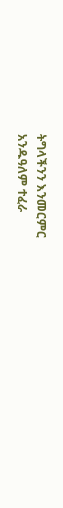ትግላችንን እንመርምር
አንዱዓለም ተፈራ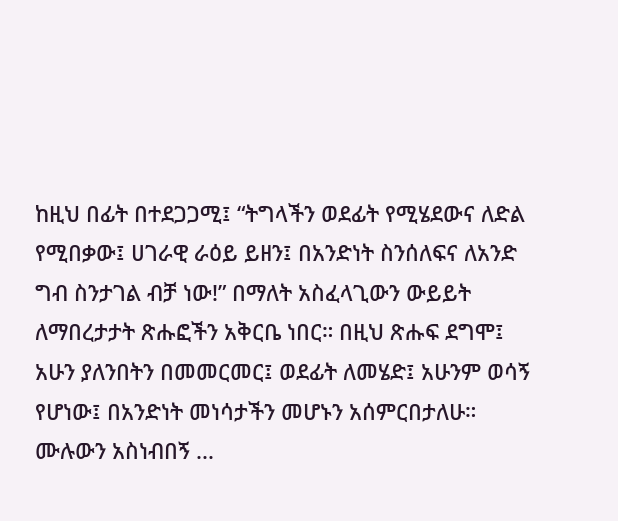ከዚህ በፊት በተደጋጋሚ፤ “ትግላችን ወደፊት የሚሄደውና ለድል የሚበቃው፤ ሀገራዊ ራዕይ ይዘን፤ በአንድነት ስንሰለፍና ለአንድ ግብ ስንታገል ብቻ ነው!” በማለት አስፈላጊውን ውይይት ለማበረታታት ጽሑፎችን አቅርቤ ነበር። በዚህ ጽሑፍ ደግሞ፤ አሁን ያለንበትን በመመርመር፤ ወደፊት ለመሄድ፤ አሁንም ወሳኝ የሆነው፤ በአንድነት መነሳታችን መሆኑን አሰምርበታለሁ።
ሙሉውን አስነብበኝ ...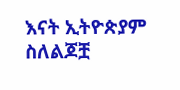እናት ኢትዮጵያም ስለልጆቿ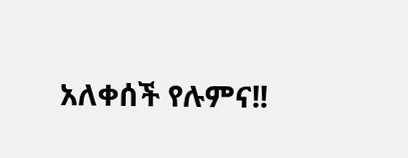አለቀሰች የሉምና!!